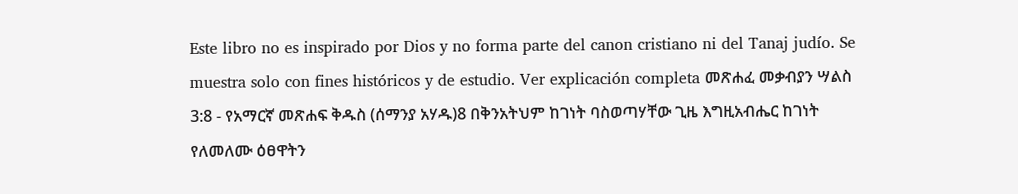Este libro no es inspirado por Dios y no forma parte del canon cristiano ni del Tanaj judío. Se muestra solo con fines históricos y de estudio. Ver explicación completa መጽሐፈ መቃብያን ሣልስ 3:8 - የአማርኛ መጽሐፍ ቅዱስ (ሰማንያ አሃዱ)8 በቅንአትህም ከገነት ባስወጣሃቸው ጊዜ እግዚአብሔር ከገነት የለመለሙ ዕፀዋትን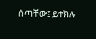ሰጣቸው፤ ይተክሉ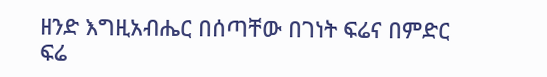ዘንድ እግዚአብሔር በሰጣቸው በገነት ፍሬና በምድር ፍሬ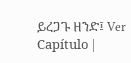ይረጋጉ ዘንድ፤ Ver Capítulo |